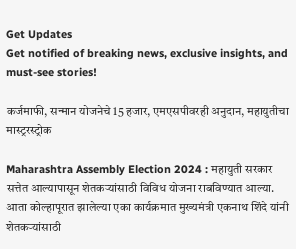Get Updates
Get notified of breaking news, exclusive insights, and must-see stories!

कर्जमाफी, सन्मान योजनेचे 15 हजार, एमएसपीवरही अनुदान, महायुतीचा मास्ट्ररस्ट्रोक

Maharashtra Assembly Election 2024 : महायुती सरकार सत्तेत आल्यापासून शेतकऱ्यांसाठी विविध योजना राबविण्यात आल्या. आता कोल्हापूरात झालेल्या एका कार्यक्रमात मुख्यमंत्री एकनाथ शिंदे यांनी शेतकऱ्यांसाठी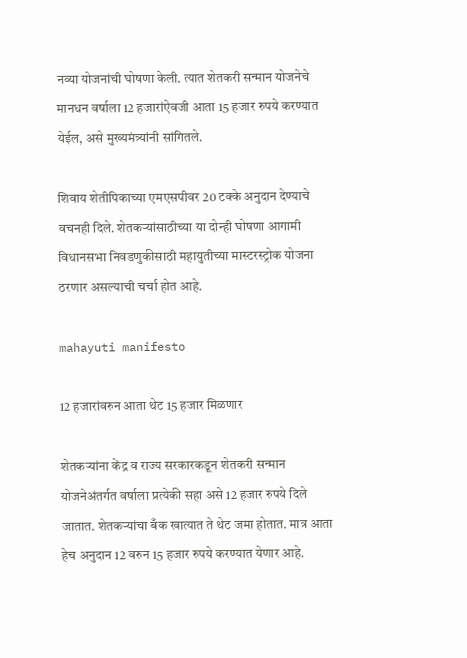नव्या योजनांची घोषणा केली. त्यात शेतकरी सन्मान योजनेचे मानधन वर्षाला 12 हजारांऐवजी आता 15 हजार रुपये करण्यात येईल, असे मुख्यमंत्र्यांनी सांगितले.

शिवाय शेतीपिकाच्या एमएसपीवर 20 टक्के अनुदान देण्याचे वचनही दिले. शेतकऱ्यांसाठीच्या या दोन्ही घोषणा आगामी विधानसभा निवडणुकीसाठी महायुतीच्या मास्टरस्ट्रोक योजना ठरणार असल्याची चर्चा होत आहे.

mahayuti manifesto

12 हजारांवरुन आता थेट 15 हजार मिळणार

शेतकऱ्यांना केंद्र व राज्य सरकारकडून शेतकरी सन्मान योजनेअंतर्गत वर्षाला प्रत्येकी सहा असे 12 हजार रुपये दिले जातात. शेतकऱ्यांचा बँक खात्यात ते थेट जमा होतात. मात्र आता हेच अनुदान 12 वरुन 15 हजार रुपये करण्यात येणार आहे.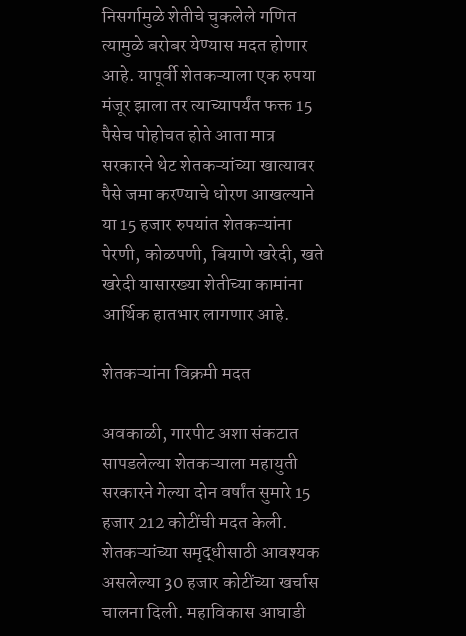निसर्गामुळे शेतीचे चुकलेले गणित त्यामुळे बरोबर येण्यास मदत होणार आहे. यापूर्वी शेतकऱ्याला एक रुपया मंजूर झाला तर त्याच्यापर्यंत फक्त 15 पैसेच पोहोचत होते आता मात्र सरकारने थेट शेतकऱ्यांच्या खात्यावर पैसे जमा करण्याचे धोरण आखल्याने या 15 हजार रुपयांत शेतकऱ्यांना पेरणी, कोळपणी, बियाणे खरेदी, खते खरेदी यासारख्या शेतीच्या कामांना आर्थिक हातभार लागणार आहे.

शेतकऱ्यांना विक्रमी मदत

अवकाळी, गारपीट अशा संकटात सापडलेल्या शेतकऱ्याला महायुती सरकारने गेल्या दोन वर्षांत सुमारे 15 हजार 212 कोटींची मदत केली. शेतकऱ्यांच्या समृद्धीसाठी आवश्यक असलेल्या 30 हजार कोटींच्या खर्चास चालना दिली. महाविकास आघाडी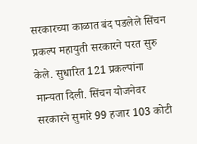सरकारच्या काळात बंद पडलेले सिंचन प्रकल्प महायुती सरकारने परत सुरु केले. सुधारित 121 प्रकल्पांना मान्यता दिली. सिंचन योजनेवर सरकारने सुमारे 99 हजार 103 कोटी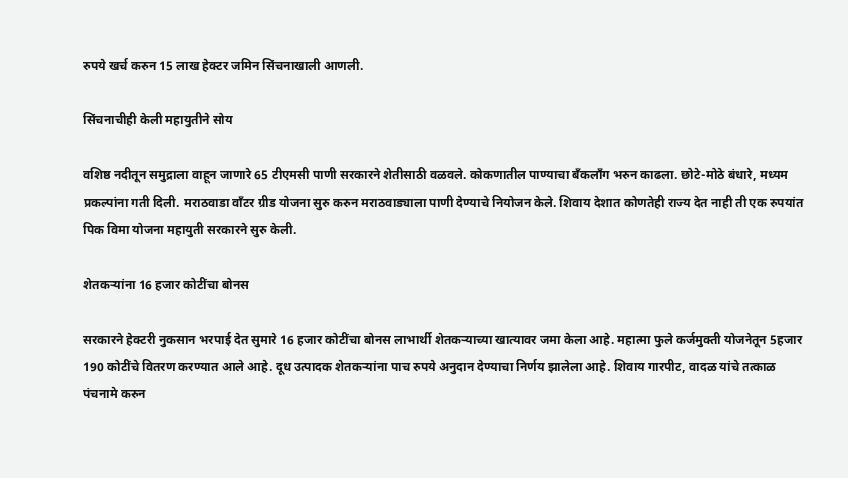रुपये खर्च करुन 15 लाख हेक्टर जमिन सिंचनाखाली आणली.

सिंचनाचीही केली महायुतीने सोय

वशिष्ठ नदीतून समुद्राला वाहून जाणारे 65 टीएमसी पाणी सरकारने शेतीसाठी वळवले. कोकणातील पाण्याचा बँकलाँग भरुन काढला. छोटे-मोठे बंधारे, मध्यम प्रकल्पांना गती दिली. मराठवाडा वाँटर ग्रीड योजना सुरु करुन मराठवाड्याला पाणी देण्याचे नियोजन केले. शिवाय देशात कोणतेही राज्य देत नाही ती एक रुपयांत पिक विमा योजना महायुती सरकारने सुरु केली.

शेतकऱ्यांना 16 हजार कोटींचा बोनस

सरकारने हेक्टरी नुकसान भरपाई देत सुमारे 16 हजार कोटींचा बोनस लाभार्थी शेतकऱ्याच्या खात्यावर जमा केला आहे. महात्मा फुले कर्जमुक्ती योजनेतून 5हजार 190 कोटींचे वितरण करण्यात आले आहे. दूध उत्पादक शेतकऱ्यांना पाच रुपये अनुदान देण्याचा निर्णय झालेला आहे. शिवाय गारपीट, वादळ यांचे तत्काळ पंचनामे करुन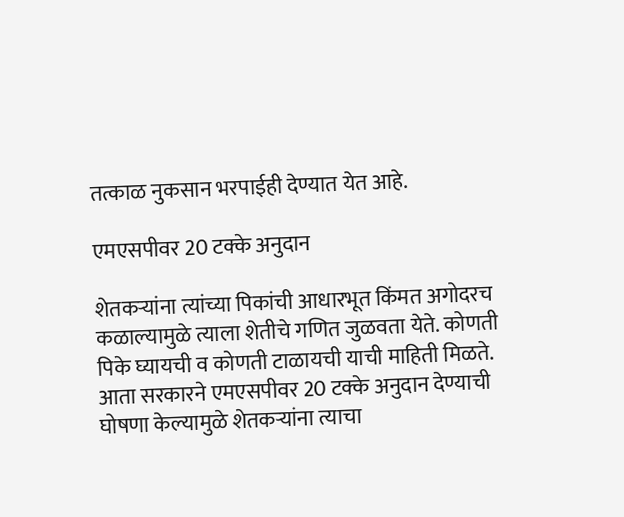तत्काळ नुकसान भरपाईही देण्यात येत आहे.

एमएसपीवर 20 टक्के अनुदान

शेतकऱ्यांना त्यांच्या पिकांची आधारभूत किंमत अगोदरच कळाल्यामुळे त्याला शेतीचे गणित जुळवता येते. कोणती पिके घ्यायची व कोणती टाळायची याची माहिती मिळते. आता सरकारने एमएसपीवर 20 टक्के अनुदान देण्याची घोषणा केल्यामुळे शेतकऱ्यांना त्याचा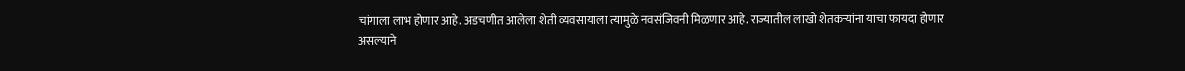चांगाला लाभ होणार आहे. अडचणीत आलेला शेती व्यवसायाला त्यामुळे नवसंजिवनी मिळणार आहे. राज्यातील लाखो शेतकऱ्यांना याचा फायदा होणार असल्याने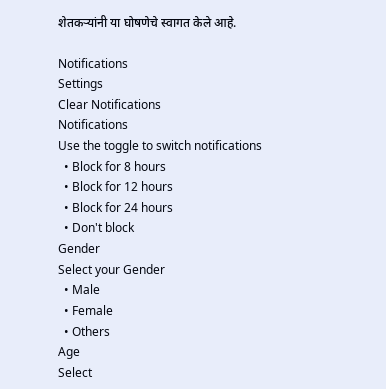शेतकऱ्यांनी या घोषणेचे स्वागत केले आहे.

Notifications
Settings
Clear Notifications
Notifications
Use the toggle to switch notifications
  • Block for 8 hours
  • Block for 12 hours
  • Block for 24 hours
  • Don't block
Gender
Select your Gender
  • Male
  • Female
  • Others
Age
Select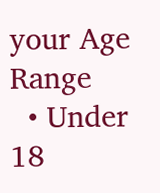your Age Range
  • Under 18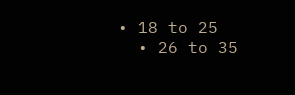• 18 to 25
  • 26 to 35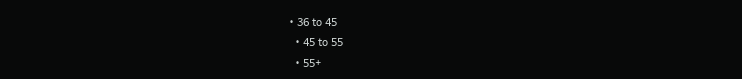• 36 to 45
  • 45 to 55
  • 55+